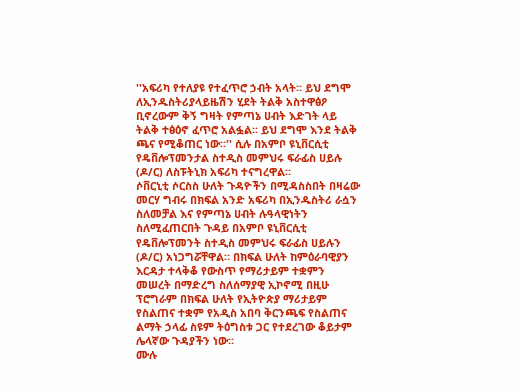''አፍሪካ የተለያዩ የተፈጥሮ ኃብት አላት። ይህ ደግሞ ለኢንዱስትሪያላይዜሽን ሂደት ትልቅ አስተዋፅዖ ቢኖረውም ቅኝ ግዛት የምጣኔ ሀብት እድገት ላይ ትልቅ ተፅዕኖ ፈጥሮ አልፏል። ይህ ደግሞ እንደ ትልቅ ጫና የሚቆጠር ነው።'' ሲሉ በአምቦ ዩኒቨርሲቲ የዴቨሎፕመንታል ስተዲስ መምህሩ ፍራፊስ ሀይሉ (ዶ/ር) ለስፑትኒክ አፍሪካ ተናግረዋል።
ሶቨርኒቲ ሶርስስ ሁለት ጉዳዮችን በሚዳስስበት በዛሬው መርሃ ግብሩ በክፍል አንድ አፍሪካ በኢንዱስትሪ ራሷን ስለመቻል እና የምጣኔ ሀብት ሉዓላዊነትን ስለሚፈጠርበት ጉዳይ በአምቦ ዩኒቨርሲቲ የዴቨሎፕመንት ስተዲስ መምህሩ ፍራፊስ ሀይሉን (ዶ/ር) አነጋግሯቸዋል። በክፍል ሁለት ከምዕራባዊያን እርዳታ ተላቅቆ የውስጥ የማሪታይም ተቋምን መሠረት በማድረግ ስለሰማያዊ ኢኮኖሚ በዚሁ ፕሮግራም በክፍል ሁለት የኢትዮጵያ ማሪታይም የስልጠና ተቋም የአዲስ አበባ ቅርንጫፍ የስልጠና ልማት ኃላፊ ስዩም ትዕግስቱ ጋር የተደረገው ቆይታም ሌላኛው ጉዳያችን ነው።
ሙሉ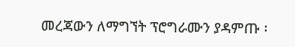መረጃውን ለማግኘት ፕሮግራሙን ያዳምጡ ፡